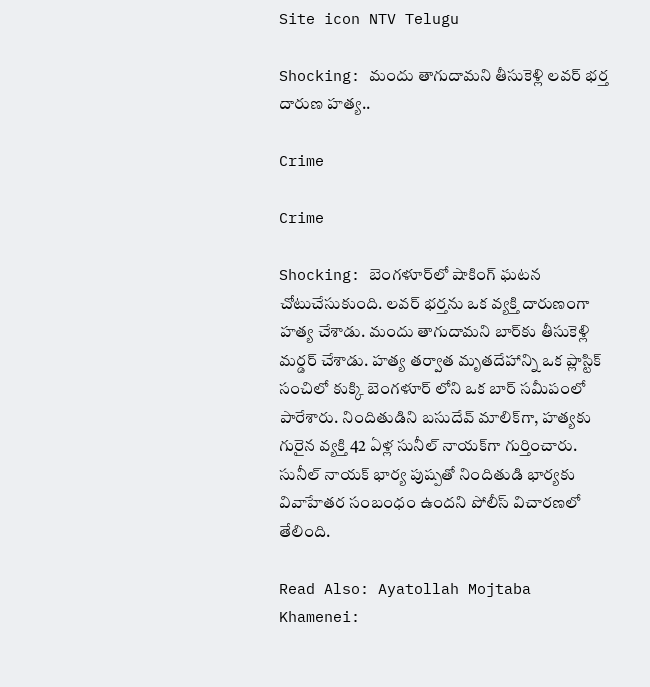Site icon NTV Telugu

Shocking: మందు తాగుదామని తీసుకెళ్లి లవర్ భర్త దారుణ హత్య..

Crime

Crime

Shocking: బెంగళూర్‌లో షాకింగ్ ఘటన చోటుచేసుకుంది. లవర్ భర్తను ఒక వ్యక్తి దారుణంగా హత్య చేశాడు. మందు తాగుదామని బార్‌కు తీసుకెళ్లి మర్డర్ చేశాడు. హత్య తర్వాత మృతదేహాన్ని ఒక ప్లాస్టిక్ సంచిలో కుక్కి బెంగళూర్ లోని ఒక బార్ సమీపంలో పారేశారు. నిందితుడిని బసుదేవ్ మాలిక్‌గా, హత్యకు గురైన వ్యక్తి 42 ఏళ్ల సునీల్ నాయక్‌గా గుర్తించారు. సునీల్ నాయక్ భార్య పుష్పతో నిందితుడి భార్యకు వివాహేతర సంబంధం ఉందని పోలీస్ విచారణలో తేలింది.

Read Also: Ayatollah Mojtaba Khamenei: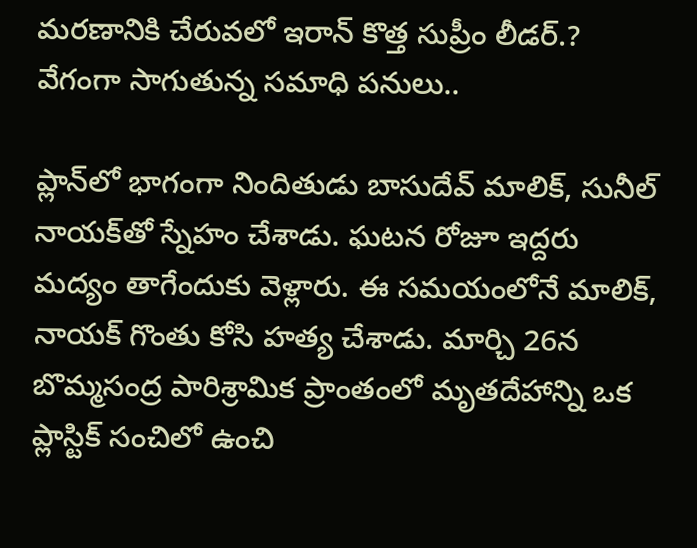మరణానికి చేరువలో ఇరాన్ కొత్త సుప్రీం లీడర్.? వేగంగా సాగుతున్న సమాధి పనులు..

ప్లాన్‌లో భాగంగా నిందితుడు బాసుదేవ్ మాలిక్, సునీల్ నాయక్‌తో స్నేహం చేశాడు. ఘటన రోజూ ఇద్దరు మద్యం తాగేందుకు వెళ్లారు. ఈ సమయంలోనే మాలిక్, నాయక్ గొంతు కోసి హత్య చేశాడు. మార్చి 26న బొమ్మసంద్ర పారిశ్రామిక ప్రాంతంలో మృతదేహాన్ని ఒక ప్లాస్టిక్ సంచిలో ఉంచి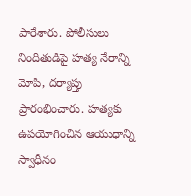పారేశారు. పోలీసులు నిందితుడిపై హత్య నేరాన్ని మోపి, దర్యాప్తు ప్రారంభించారు. హత్యకు ఉపయోగించిన ఆయుధాన్ని స్వాధీనం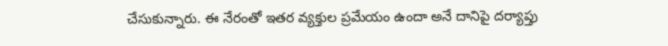చేసుకున్నారు. ఈ నేరంతో ఇతర వ్యక్తుల ప్రమేయం ఉందా అనే దానిపై దర్యాప్తు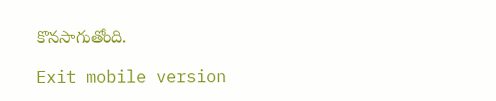కొనసాగుతోంది.

Exit mobile version